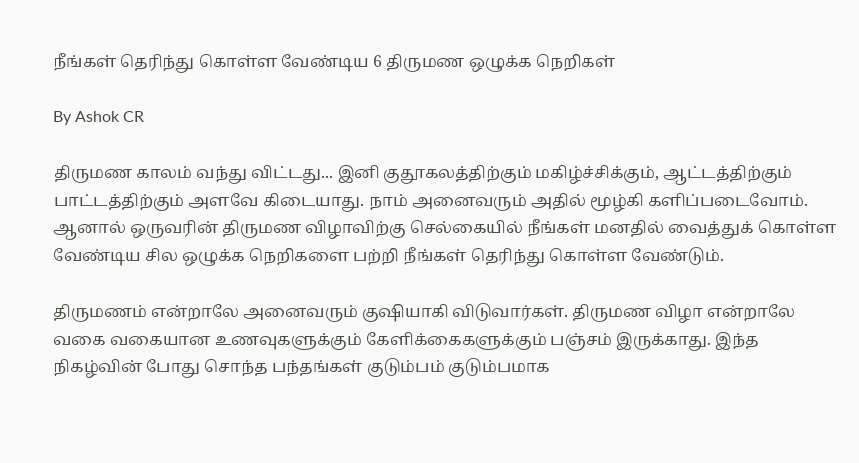நீங்கள் தெரிந்து கொள்ள வேண்டிய 6 திருமண ஒழுக்க நெறிகள்

By Ashok CR

திருமண காலம் வந்து விட்டது... இனி குதூகலத்திற்கும் மகிழ்ச்சிக்கும், ஆட்டத்திற்கும் பாட்டத்திற்கும் அளவே கிடையாது. நாம் அனைவரும் அதில் மூழ்கி களிப்படைவோம். ஆனால் ஒருவரின் திருமண விழாவிற்கு செல்கையில் நீங்கள் மனதில் வைத்துக் கொள்ள வேண்டிய சில ஒழுக்க நெறிகளை பற்றி நீங்கள் தெரிந்து கொள்ள வேண்டும்.

திருமணம் என்றாலே அனைவரும் குஷியாகி விடுவார்கள். திருமண விழா என்றாலே வகை வகையான உணவுகளுக்கும் கேளிக்கைகளுக்கும் பஞ்சம் இருக்காது. இந்த நிகழ்வின் போது சொந்த பந்தங்கள் குடும்பம் குடும்பமாக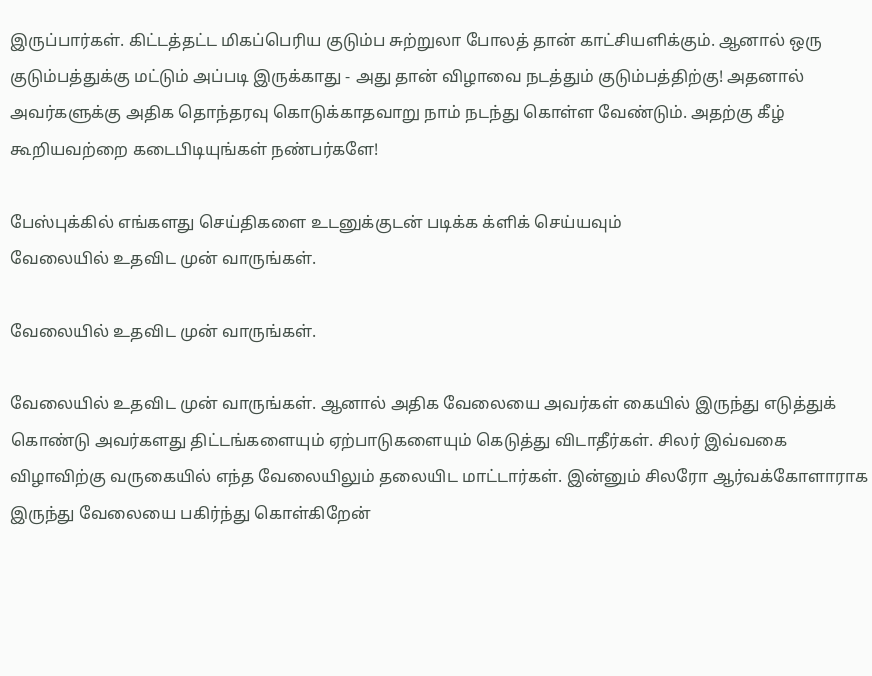இருப்பார்கள். கிட்டத்தட்ட மிகப்பெரிய குடும்ப சுற்றுலா போலத் தான் காட்சியளிக்கும். ஆனால் ஒரு குடும்பத்துக்கு மட்டும் அப்படி இருக்காது - அது தான் விழாவை நடத்தும் குடும்பத்திற்கு! அதனால் அவர்களுக்கு அதிக தொந்தரவு கொடுக்காதவாறு நாம் நடந்து கொள்ள வேண்டும். அதற்கு கீழ் கூறியவற்றை கடைபிடியுங்கள் நண்பர்களே!

பேஸ்புக்கில் எங்களது செய்திகளை உடனுக்குடன் படிக்க க்ளிக் செய்யவும்
வேலையில் உதவிட முன் வாருங்கள்.

வேலையில் உதவிட முன் வாருங்கள்.

வேலையில் உதவிட முன் வாருங்கள். ஆனால் அதிக வேலையை அவர்கள் கையில் இருந்து எடுத்துக் கொண்டு அவர்களது திட்டங்களையும் ஏற்பாடுகளையும் கெடுத்து விடாதீர்கள். சிலர் இவ்வகை விழாவிற்கு வருகையில் எந்த வேலையிலும் தலையிட மாட்டார்கள். இன்னும் சிலரோ ஆர்வக்கோளாராக இருந்து வேலையை பகிர்ந்து கொள்கிறேன்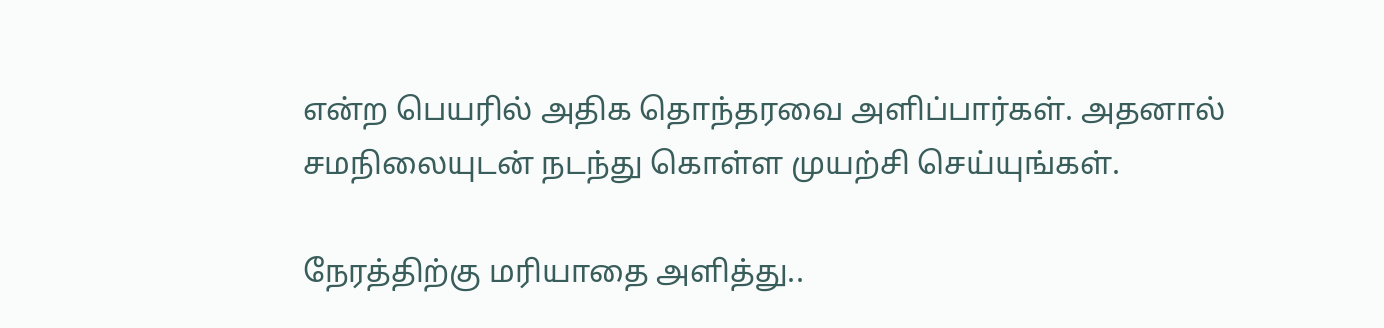என்ற பெயரில் அதிக தொந்தரவை அளிப்பார்கள். அதனால் சமநிலையுடன் நடந்து கொள்ள முயற்சி செய்யுங்கள்.

நேரத்திற்கு மரியாதை அளித்து..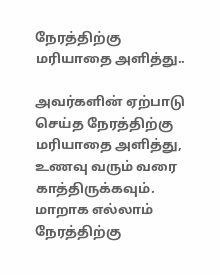நேரத்திற்கு மரியாதை அளித்து..

அவர்களின் ஏற்பாடு செய்த நேரத்திற்கு மரியாதை அளித்து, உணவு வரும் வரை காத்திருக்கவும். மாறாக எல்லாம் நேரத்திற்கு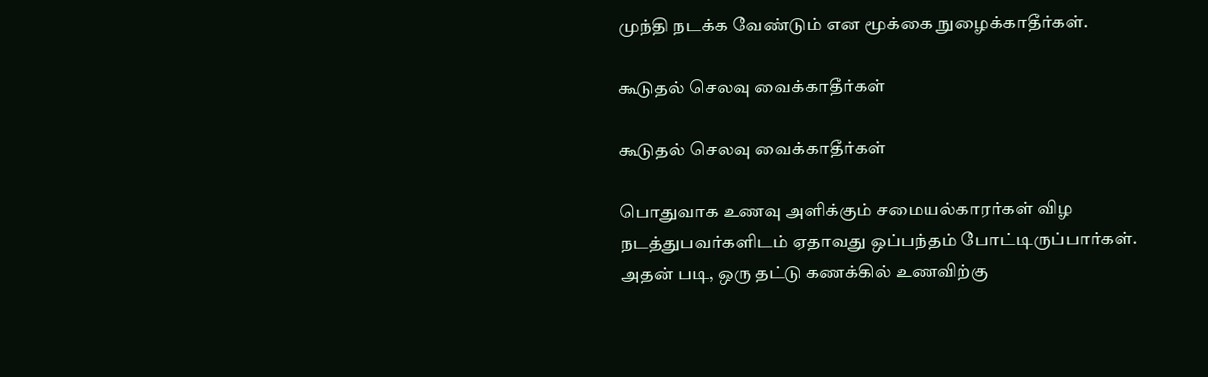முந்தி நடக்க வேண்டும் என மூக்கை நுழைக்காதீர்கள்.

கூடுதல் செலவு வைக்காதீர்கள்

கூடுதல் செலவு வைக்காதீர்கள்

பொதுவாக உணவு அளிக்கும் சமையல்காரர்கள் விழ நடத்துபவர்களிடம் ஏதாவது ஒப்பந்தம் போட்டிருப்பார்கள். அதன் படி, ஒரு தட்டு கணக்கில் உணவிற்கு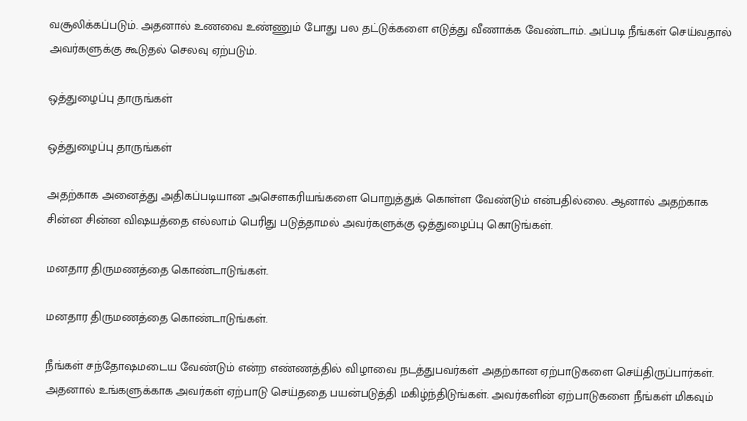வசூலிக்கப்படும். அதனால் உணவை உண்ணும் போது பல தட்டுக்களை எடுத்து வீணாக்க வேண்டாம். அப்படி நீங்கள் செய்வதால் அவர்களுக்கு கூடுதல் செலவு ஏற்படும்.

ஒத்துழைப்பு தாருங்கள்

ஒத்துழைப்பு தாருங்கள்

அதற்காக அனைத்து அதிகப்படியான அசௌகரியங்களை பொறுத்துக் கொள்ள வேண்டும் என்பதில்லை. ஆனால் அதற்காக சின்ன சின்ன விஷயத்தை எல்லாம் பெரிது படுத்தாமல் அவர்களுக்கு ஒத்துழைப்பு கொடுங்கள்.

மனதார திருமணத்தை கொண்டாடுங்கள்.

மனதார திருமணத்தை கொண்டாடுங்கள்.

நீங்கள் சந்தோஷமடைய வேண்டும் என்ற எண்ணத்தில் விழாவை நடத்துபவர்கள் அதற்கான ஏற்பாடுகளை செய்திருப்பார்கள். அதனால் உங்களுக்காக அவர்கள் ஏற்பாடு செய்ததை பயன்படுத்தி மகிழ்ந்திடுங்கள். அவர்களின் ஏற்பாடுகளை நீங்கள் மிகவும்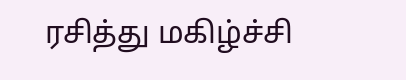ரசித்து மகிழ்ச்சி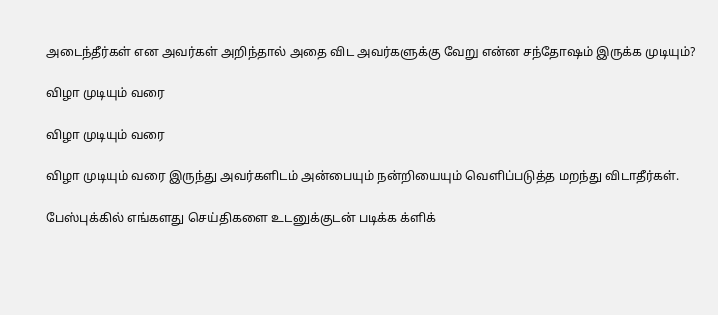அடைந்தீர்கள் என அவர்கள் அறிந்தால் அதை விட அவர்களுக்கு வேறு என்ன சந்தோஷம் இருக்க முடியும்?

விழா முடியும் வரை

விழா முடியும் வரை

விழா முடியும் வரை இருந்து அவர்களிடம் அன்பையும் நன்றியையும் வெளிப்படுத்த மறந்து விடாதீர்கள்.

பேஸ்புக்கில் எங்களது செய்திகளை உடனுக்குடன் படிக்க க்ளிக்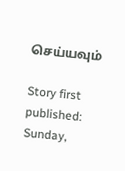செய்யவும்

Story first published: Sunday,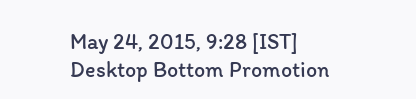May 24, 2015, 9:28 [IST]
Desktop Bottom Promotion